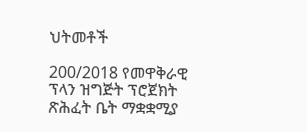ህትመቶች

200/2018 የመዋቅራዊ ፕላን ዝግጅት ፕሮጀክት ጽሕፈት ቤት ማቋቋሚያ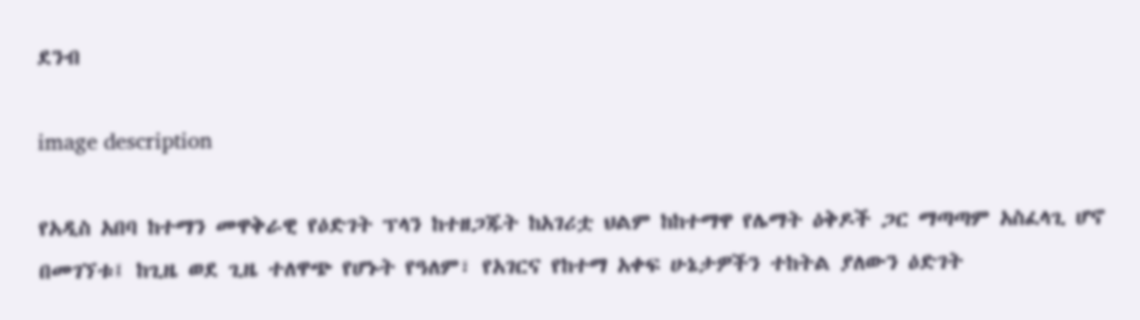ደንብ

image description

የአዲስ አበባ ከተማን መዋቅራዊ የዕድገት ፕላን ከተዘጋጁት ከአገሪቷ ህልም ከከተማዋ የሌማት ዕቅዶች ጋር ማጣጣም አስፈላጊ ሆኖ በመገኘቱ፤ ከጊዜ ወደ ጊዜ ተለዋጭ የሆኑት የዓለም፣ የአገርና የከተማ አቀፍ ሁኔታዎችን ተከትል ያለውን ዕድገት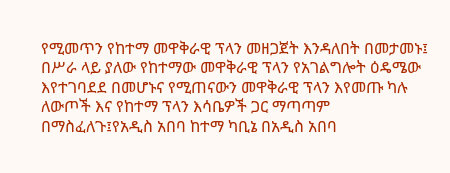የሚመጥን የከተማ መዋቅራዊ ፕላን መዘጋጀት እንዳለበት በመታመኑ፤ በሥራ ላይ ያለው የከተማው መዋቅራዊ ፕላን የአገልግሎት ዕዴሜው እየተገባደደ በመሆኑና የሚጠናውን መዋቅራዊ ፕላን እየመጡ ካሉ ለውጦች እና የከተማ ፕላን እሳቤዎች ጋር ማጣጣም በማስፈለጉ፤የአዲስ አበባ ከተማ ካቢኔ በአዲስ አበባ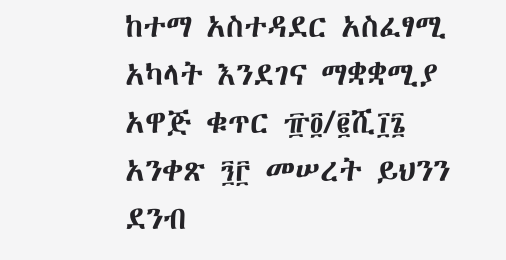ከተማ አስተዳደር አስፈፃሚ አካላት እንደገና ማቋቋሚያ አዋጅ ቁጥር ፹፬/፪ሺ፲፮ አንቀጽ ፺፫ መሠረት ይህንን ደንብ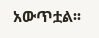አውጥቷል፡፡